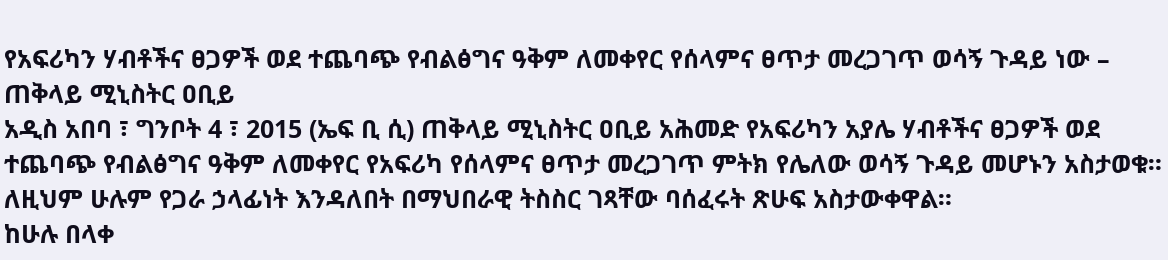የአፍሪካን ሃብቶችና ፀጋዎች ወደ ተጨባጭ የብልፅግና ዓቅም ለመቀየር የሰላምና ፀጥታ መረጋገጥ ወሳኝ ጉዳይ ነው – ጠቅላይ ሚኒስትር ዐቢይ
አዲስ አበባ ፣ ግንቦት 4 ፣ 2015 (ኤፍ ቢ ሲ) ጠቅላይ ሚኒስትር ዐቢይ አሕመድ የአፍሪካን አያሌ ሃብቶችና ፀጋዎች ወደ ተጨባጭ የብልፅግና ዓቅም ለመቀየር የአፍሪካ የሰላምና ፀጥታ መረጋገጥ ምትክ የሌለው ወሳኝ ጉዳይ መሆኑን አስታወቁ።
ለዚህም ሁሉም የጋራ ኃላፊነት እንዳለበት በማህበራዊ ትስስር ገጻቸው ባሰፈሩት ጽሁፍ አስታውቀዋል።
ከሁሉ በላቀ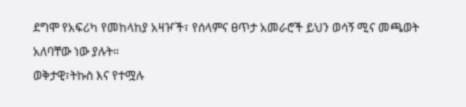ደግሞ የአፍሪካ የመከላከያ አዛዦች፣ የሰላምና ፀጥታ አመራሮች ይህን ወሳኝ ሚና መጫወት አለባቸው ነው ያሉት።
ወቅታዊ፣ትኩስ እና የተሟሉ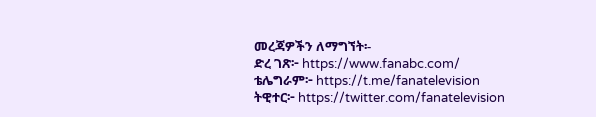መረጃዎችን ለማግኘት፡-
ድረ ገጽ፦ https://www.fanabc.com/
ቴሌግራም፦ https://t.me/fanatelevision
ትዊተር፦ https://twitter.com/fanatelevision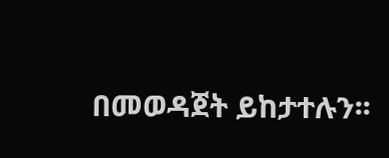በመወዳጀት ይከታተሉን፡፡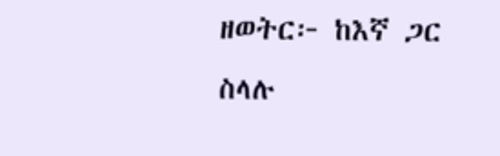ዘወትር፦ ከእኛ ጋር ስላሉ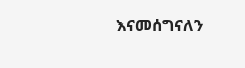እናመሰግናለን